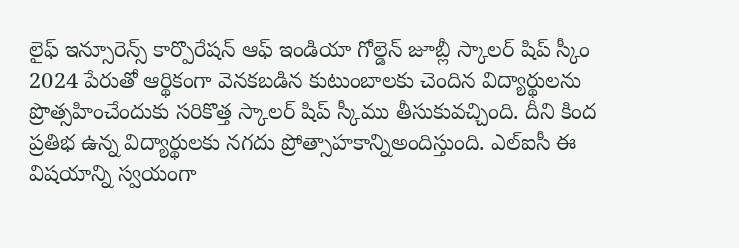లైఫ్ ఇన్సూరెన్స్ కార్పొరేషన్ ఆఫ్ ఇండియా గోల్డెన్ జూబ్లీ స్కాలర్ షిప్ స్కీం 2024 పేరుతో ఆర్థికంగా వెనకబడిన కుటుంబాలకు చెందిన విద్యార్థులను ప్రొత్సహించేందుకు సరికొత్త స్కాలర్ షిప్ స్కీము తీసుకువచ్చింది. దీని కింద ప్రతిభ ఉన్న విద్యార్థులకు నగదు ప్రోత్సాహకాన్నిఅందిస్తుంది. ఎల్ఐసీ ఈ విషయాన్ని స్వయంగా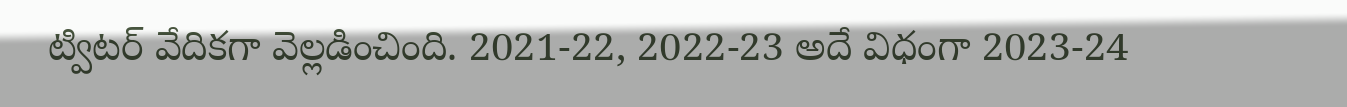ట్విటర్ వేదికగా వెల్లడించింది. 2021-22, 2022-23 అదే విధంగా 2023-24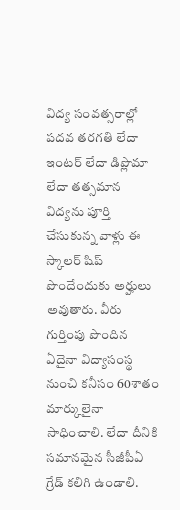విద్య సంవత్సరాల్లో పదవ తరగతి లేదా ఇంటర్ లేదా డిప్లొమా లేదా తత్సమాన విద్యను పూర్తి చేసుకున్న వాళ్లు ఈ స్కాలర్ షిప్ పొందేందుకు అర్హులు అవుతారు. వీరు గుర్తింపు పొందిన ఏదైనా విద్యాసంస్థ నుంచి కనీసం 60శాతం మార్కులైనా సాధించాలి. లేదా దీనికి సమానమైన సీజీపీఏ గ్రేడ్ కలిగి ఉండాలి.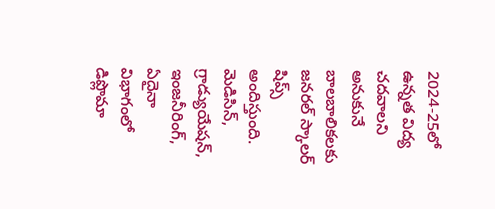2024-25లో ఉన్నత విద్య చదవాలని అనుకునే బాలబాలికలకు జనరల్ స్కాలర్ షిప్స్ అందిస్తుంది. మెడిసిన్, గ్రాడ్యుయేషన్, ఇంజనీరింగ్, ఏదైనా విభాగంలో డిప్లొమా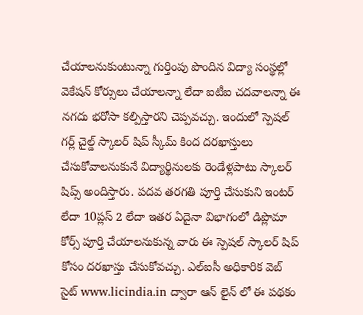చేయాలనుకుంటున్నా గుర్తింపు పొందిన విద్యా సంస్థల్లో వెకేషన్ కోర్సులు చేయాలన్నా లేదా ఐటీఐ చదవాలన్నా ఈ నగదు భరోసా కల్పిస్తారని చెప్పవచ్చు. ఇందులో స్పెషల్ గర్ల్ చైల్డ్ స్కాలర్ షిప్ స్కీమ్ కింద దరఖాస్తులు చేసుకోవాలనుకునే విద్యార్థినులకు రెండేళ్లపాటు స్కాలర్ షిప్స్ అందిస్తారు. పదవ తరగతి పూర్తి చేసుకుని ఇంటర్ లేదా 10ప్లస్ 2 లేదా ఇతర ఏదైనా విభాగంలో డిప్లొమా కోర్స్ పూర్తి చేయాలనుకున్న వారు ఈ స్పెషల్ స్కాలర్ షిప్ కోసం దరఖాస్తు చేసుకోవచ్చు. ఎల్ఐసీ అధికారిక వెబ్ సైట్ www.licindia.in ద్వారా ఆన్ లైన్ లో ఈ పథకం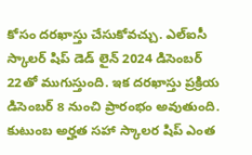కోసం దరఖాస్తు చేసుకోవచ్చు. ఎల్ఐసీ స్కాలర్ షిప్ డెడ్ లైన్ 2024 డిసెంబర్ 22తో ముగుస్తుంది. ఇక దరఖాస్తు ప్రక్రియ డిసెంబర్ 8 నుంచి ప్రారంభం అవుతుంది. కుటుంబ అర్హత సహా స్కాలర షిప్ ఎంత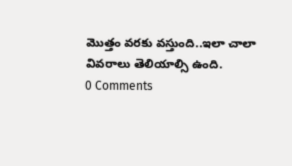మొత్తం వరకు వస్తుంది..ఇలా చాలా వివరాలు తెలియాల్సి ఉంది.
0 Comments